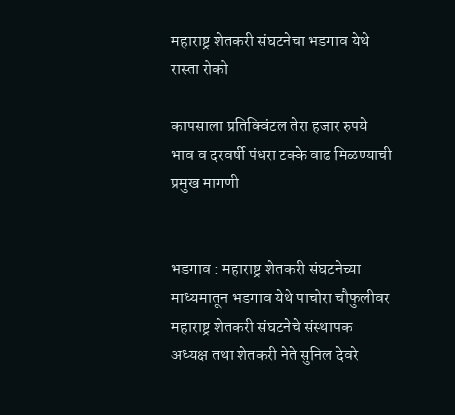महाराष्ट्र शेतकरी संघटनेचा भडगाव येथे रास्ता रोको

कापसाला प्रतिक्विंटल तेरा हजार रुपये भाव व दरवर्षी पंधरा टक्के वाढ मिळण्याची प्रमुख मागणी


भडगाव : महाराष्ट्र शेतकरी संघटनेच्या माध्यमातून भडगाव येथे पाचोरा चौफुलीवर महाराष्ट्र शेतकरी संघटनेचे संस्थापक अध्यक्ष तथा शेतकरी नेते सुनिल देवरे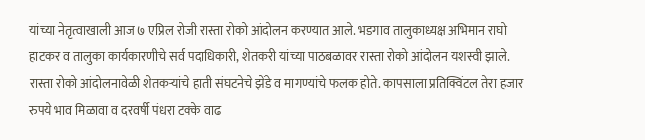यांच्या नेतृत्वाखाली आज ७ एप्रिल रोजी रास्ता रोको आंदोलन करण्यात आले. भडगाव तालुकाध्यक्ष अभिमान राघो हाटकर व तालुका कार्यकारणीचे सर्व पदाधिकारी, शेतकरी यांच्या पाठबळावर रास्ता रोको आंदोलन यशस्वी झाले. रास्ता रोको आंदोलनावेळी शेतकऱ्यांचे हाती संघटनेचे झेंडे व मागण्यांचे फलक होते. कापसाला प्रतिक्विंटल तेरा हजार रुपये भाव मिळावा व दरवर्षी पंधरा टक्के वाढ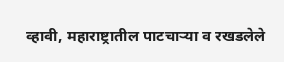व्हावी, महाराष्ट्रातील पाटचाऱ्या व रखडलेले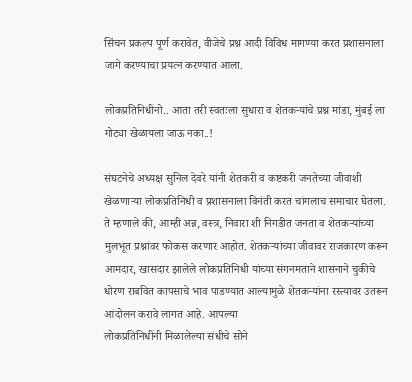सिंचन प्रकल्प पूर्ण करावेत, वीजेचे प्रश्न आदी विविध मागण्या करत प्रशासनाला जागे करण्याचा प्रयत्न करण्यात आला.

लोकप्रतिनिधींनो.. आता तरी स्वतःला सुधारा व शेतकऱ्यांचे प्रश्न मांडा, मुंबई ला गोट्या खेळायला जाऊ नका..!

संघटनेचे अध्यक्ष सुनिल देवरे यांनी शेतकरी व कष्टकरी जनतेच्या जीवाशी खेळणाऱ्या लोकप्रतिनिधी व प्रशासनाला विनंती करत चांगलाच समाचार घेतला. ते म्हणाले की, आम्ही अन्न, वस्त्र, निवारा शी निगडीत जनता व शेतकऱ्यांच्या मुलभूत प्रश्नांवर फोकस करणार आहोत. शेतकऱ्यांच्या जीवावर राजकारण करून आमदार, खासदार झालेले लोकप्रतिनिधी यांच्या संगनमताने शासनाने चुकीचे धोरण राबवित कापसाचे भाव पाडण्यात आल्यामुळे शेतकऱ्यांना रस्त्यावर उतरून आंदोलन करावे लागत आहे. आपल्या
लोकप्रतिनिधींनी मिळालेल्या संधीचे सोने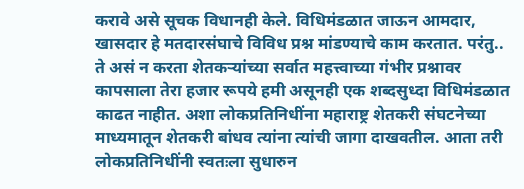करावे असे सूचक विधानही केले. विधिमंडळात जाऊन आमदार, खासदार हे मतदारसंघाचे विविध प्रश्न मांडण्याचे काम करतात. परंतु.. ते असं न करता शेतकऱ्यांच्या सर्वात महत्त्वाच्या गंभीर प्रश्नावर कापसाला तेरा हजार रूपये हमी असूनही एक शब्दसुध्दा विधिमंडळात काढत नाहीत. अशा लोकप्रतिनिधींना महाराष्ट्र शेतकरी संघटनेच्या माध्यमातून शेतकरी बांधव त्यांना त्यांची जागा दाखवतील. आता तरी लोकप्रतिनिधींनी स्वतःला सुधारुन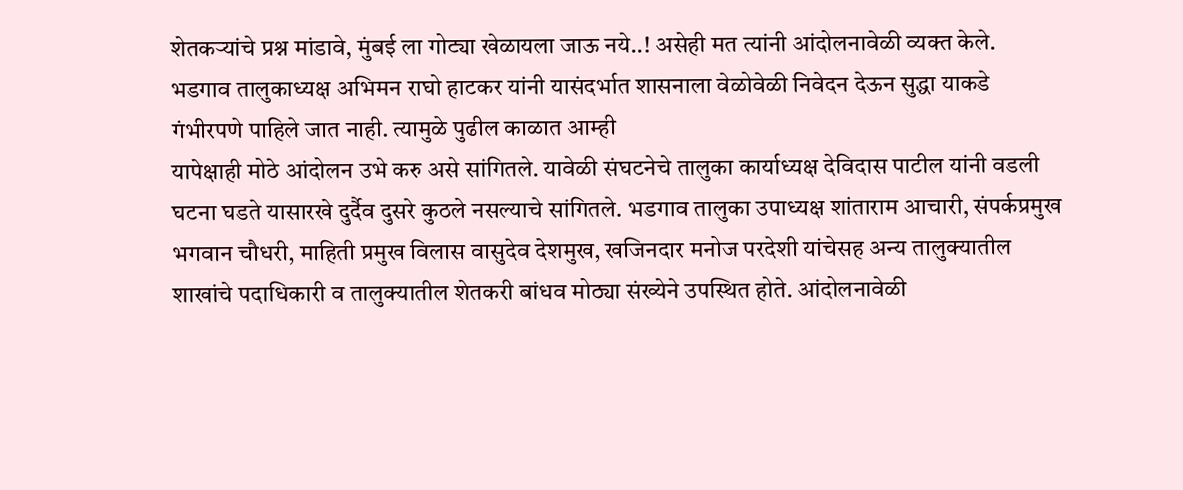शेतकऱ्यांचे प्रश्न मांडावे, मुंबई ला गोट्या खेळायला जाऊ नये..! असेही मत त्यांनी आंदोलनावेळी व्यक्त केले. भडगाव तालुकाध्यक्ष अभिमन राघो हाटकर यांनी यासंदर्भात शासनाला वेळोवेळी निवेदन देऊन सुद्धा याकडे गंभीरपणे पाहिले जात नाही. त्यामुळे पुढील काळात आम्ही
यापेक्षाही मोठे आंदोलन उभे करु असे सांगितले. यावेळी संघटनेचे तालुका कार्याध्यक्ष देविदास पाटील यांनी वडली घटना घडते यासारखे दुर्दैव दुसरे कुठले नसल्याचे सांगितले. भडगाव तालुका उपाध्यक्ष शांताराम आचारी, संपर्कप्रमुख भगवान चौधरी, माहिती प्रमुख विलास वासुदेव देशमुख, खजिनदार मनोज परदेशी यांचेसह अन्य तालुक्यातील शाखांचे पदाधिकारी व तालुक्यातील शेतकरी बांधव मोठ्या संख्येने उपस्थित होते. आंदोलनावेळी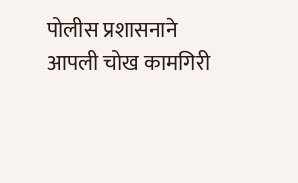पोलीस प्रशासनाने आपली चोख कामगिरी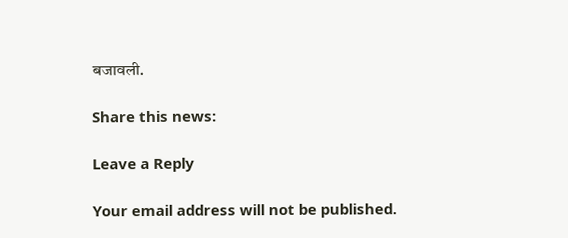बजावली.

Share this news:

Leave a Reply

Your email address will not be published.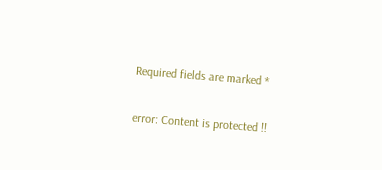Required fields are marked *

error: Content is protected !!